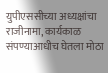युपीएससीच्या अध्यक्षांचा राजीनामा, कार्यकाळ संपण्याआधीच घेतला मोठा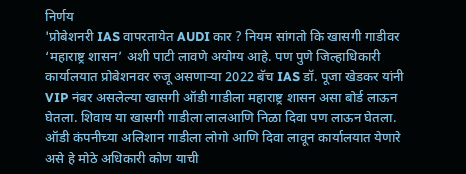निर्णय
'प्रोबेशनरी IAS वापरतायेत AUDI कार ? नियम सांगतो कि खासगी गाडीवर ‘महाराष्ट्र शासन’ अशी पाटी लावणे अयोग्य आहे. पण पुणे जिल्हाधिकारी कार्यालयात प्रोबेशनवर रुजू असणाऱ्या 2022 बॅच IAS डॉ. पूजा खेडकर यांनी VIP नंबर असलेल्या खासगी ऑडी गाडीला महाराष्ट्र शासन असा बोर्ड लाऊन घेतला. शिवाय या खासगी गाडीला लालआणि निळा दिवा पण लाऊन घेतला. ऑडी कंपनीच्या अलिशान गाडीला लोगो आणि दिवा लावून कार्यालयात येणारे असे हे मोठे अधिकारी कोण याची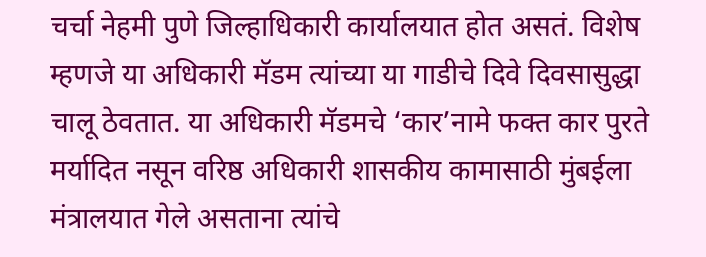चर्चा नेहमी पुणे जिल्हाधिकारी कार्यालयात होत असतं. विशेष म्हणजे या अधिकारी मॅडम त्यांच्या या गाडीचे दिवे दिवसासुद्धा चालू ठेवतात. या अधिकारी मॅडमचे ‘कार’नामे फक्त कार पुरते मर्यादित नसून वरिष्ठ अधिकारी शासकीय कामासाठी मुंबईला मंत्रालयात गेले असताना त्यांचे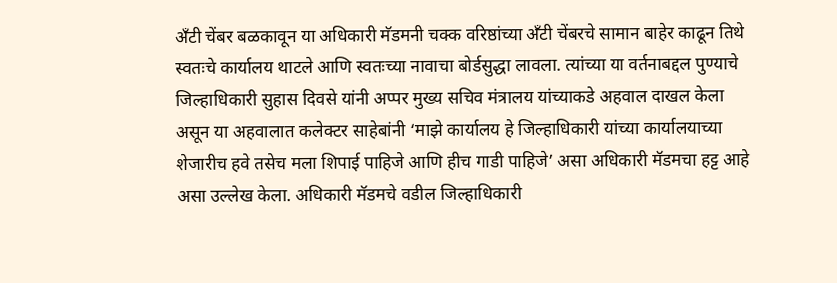अँटी चेंबर बळकावून या अधिकारी मॅडमनी चक्क वरिष्ठांच्या अँटी चेंबरचे सामान बाहेर काढून तिथे स्वतःचे कार्यालय थाटले आणि स्वतःच्या नावाचा बोर्डसुद्धा लावला. त्यांच्या या वर्तनाबद्दल पुण्याचे जिल्हाधिकारी सुहास दिवसे यांनी अप्पर मुख्य सचिव मंत्रालय यांच्याकडे अहवाल दाखल केला असून या अहवालात कलेक्टर साहेबांनी ‘माझे कार्यालय हे जिल्हाधिकारी यांच्या कार्यालयाच्या शेजारीच हवे तसेच मला शिपाई पाहिजे आणि हीच गाडी पाहिजे’ असा अधिकारी मॅडमचा हट्ट आहे असा उल्लेख केला. अधिकारी मॅडमचे वडील जिल्हाधिकारी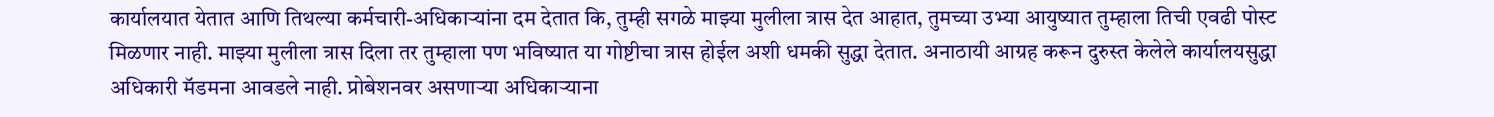कार्यालयात येतात आणि तिथल्या कर्मचारी-अधिकाऱ्यांना दम देतात कि, तुम्ही सगळे माझ्या मुलीला त्रास देत आहात, तुमच्या उभ्या आयुष्यात तुम्हाला तिची एवढी पोस्ट मिळणार नाही. माझ्या मुलीला त्रास दिला तर तुम्हाला पण भविष्यात या गोष्टीचा त्रास होईल अशी धमकी सुद्धा देतात. अनाठायी आग्रह करून दुरुस्त केलेले कार्यालयसुद्धा अधिकारी मॅडमना आवडले नाही. प्रोबेशनवर असणाऱ्या अधिकाऱ्याना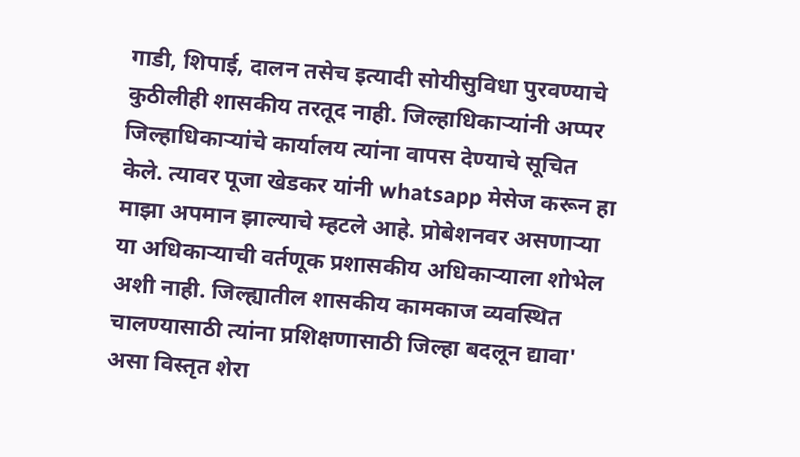गाडी, शिपाई, दालन तसेच इत्यादी सोयीसुविधा पुरवण्याचे कुठीलीही शासकीय तरतूद नाही. जिल्हाधिकाऱ्यांनी अप्पर जिल्हाधिकाऱ्यांचे कार्यालय त्यांना वापस देण्याचे सूचित केले. त्यावर पूजा खेडकर यांनी whatsapp मेसेज करून हा माझा अपमान झाल्याचे म्हटले आहे. प्रोबेशनवर असणाऱ्या या अधिकाऱ्याची वर्तणूक प्रशासकीय अधिकाऱ्याला शोभेल अशी नाही. जिल्ह्यातील शासकीय कामकाज व्यवस्थित चालण्यासाठी त्यांना प्रशिक्षणासाठी जिल्हा बदलून द्यावा' असा विस्तृत शेरा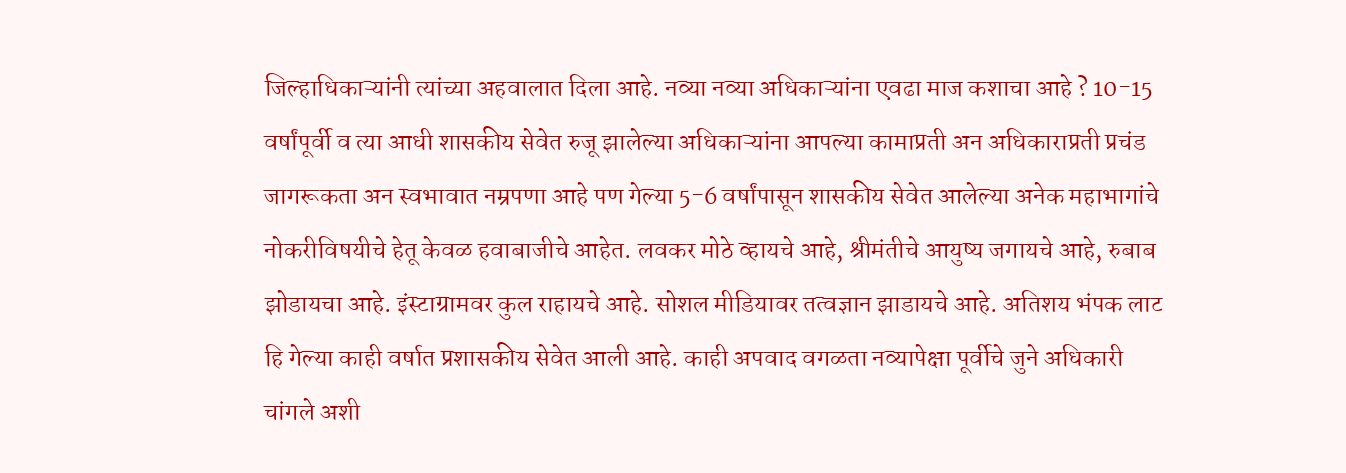जिल्हाधिकाऱ्यांनी त्यांच्या अहवालात दिला आहे. नव्या नव्या अधिकाऱ्यांना एवढा माज कशाचा आहे ? 10-15 वर्षांपूर्वी व त्या आधी शासकीय सेवेत रुजू झालेल्या अधिकाऱ्यांना आपल्या कामाप्रती अन अधिकाराप्रती प्रचंड जागरूकता अन स्वभावात नम्रपणा आहे पण गेल्या 5-6 वर्षांपासून शासकीय सेवेत आलेल्या अनेक महाभागांचे नोकरीविषयीचे हेतू केवळ हवाबाजीचे आहेत. लवकर मोठे व्हायचे आहे, श्रीमंतीचे आयुष्य जगायचे आहे, रुबाब झोडायचा आहे. इंस्टाग्रामवर कुल राहायचे आहे. सोशल मीडियावर तत्वज्ञान झाडायचे आहे. अतिशय भंपक लाट हि गेल्या काही वर्षात प्रशासकीय सेवेत आली आहे. काही अपवाद वगळता नव्यापेक्षा पूर्वीचे जुने अधिकारी चांगले अशी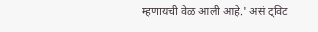म्हणायची वेळ आली आहे.' असं ट्विट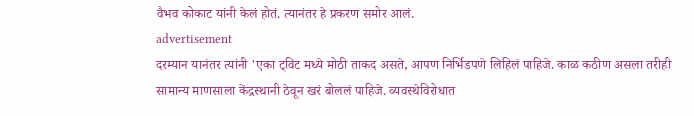वैभव कोकाट यांनी केलं होतं. त्यानंतर हे प्रकरण समोर आलं.
advertisement
दरम्यान यानंतर त्यांनी 'एका ट्विट मध्ये मोठी ताकद असते, आपण निर्भिडपणे लिहिलं पाहिजे. काळ कठीण असला तरीही सामान्य माणसाला केंद्रस्थानी ठेवून खरं बोललं पाहिजे. व्यवस्थेविरोधात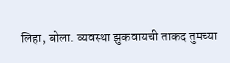लिहा, बोला. व्यवस्था झुकवायची ताकद तुमच्या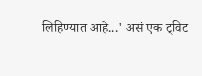लिहिण्यात आहे...' असं एक ट्विट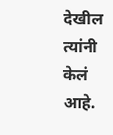देखील त्यांनी केलं आहे.